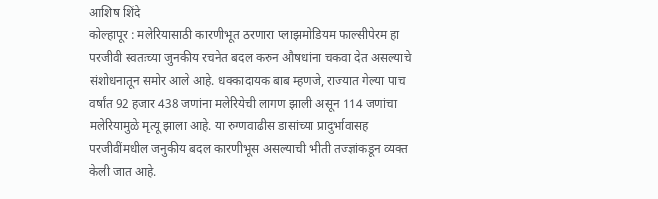आशिष शिंदे
कोल्हापूर : मलेरियासाठी कारणीभूत ठरणारा प्लाझमोडियम फाल्सीपेरम हा परजीवी स्वतःच्या जुनकीय रचनेत बदल करुन औषधांना चकवा देत असल्याचे संशोधनातून समोर आले आहे. धक्कादायक बाब म्हणजे, राज्यात गेल्या पाच वर्षांत 92 हजार 438 जणांना मलेरियेची लागण झाली असून 114 जणांचा मलेरियामुळे मृत्यू झाला आहे. या रुग्णवाढीस डासांच्या प्रादुर्भावासह परजीवींमधील जनुकीय बदल कारणीभूस असल्याची भीती तज्ज्ञांकडून व्यक्त केली जात आहे.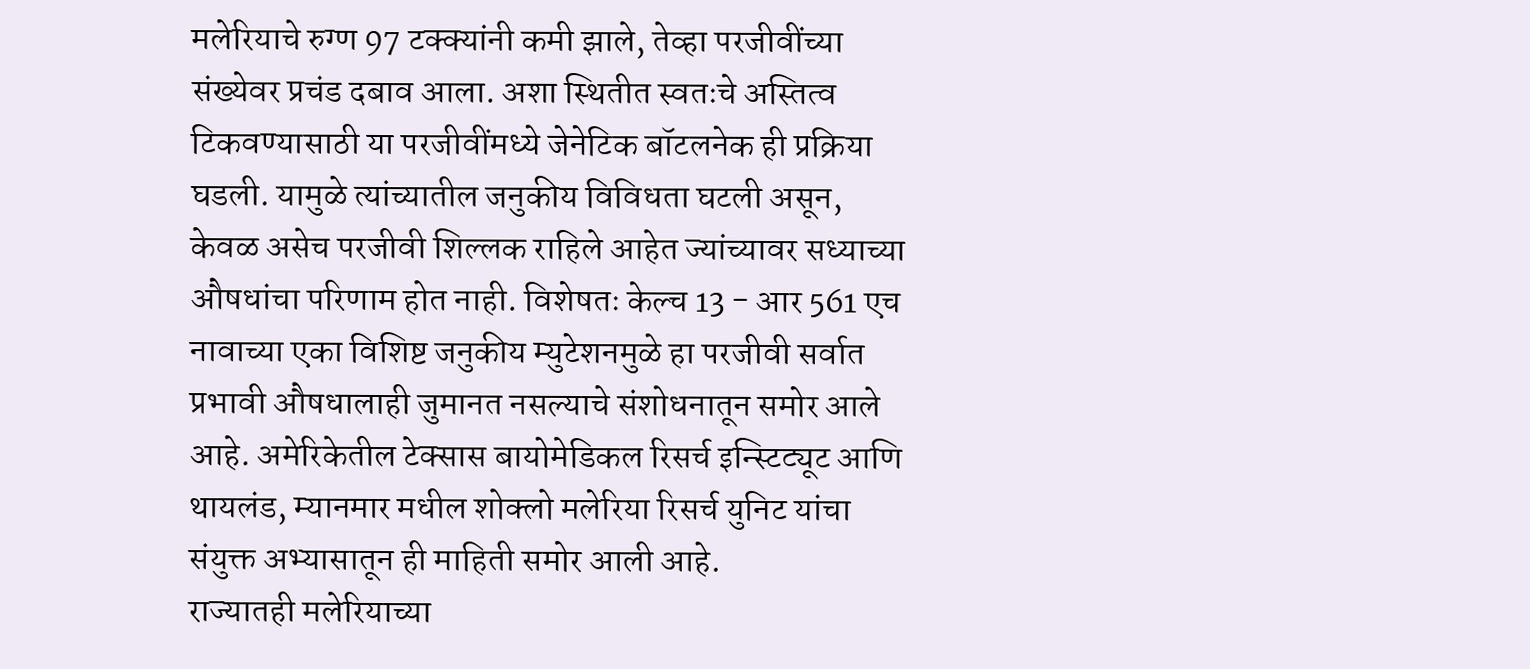मलेरियाचे रुग्ण 97 टक्क्यांनी कमी झाले, तेव्हा परजीवींच्या संख्येवर प्रचंड दबाव आला. अशा स्थितीत स्वतःचे अस्तित्व टिकवण्यासाठी या परजीवींमध्ये जेनेटिक बॉटलनेक ही प्रक्रिया घडली. यामुळे त्यांच्यातील जनुकीय विविधता घटली असून, केवळ असेच परजीवी शिल्लक राहिले आहेत ज्यांच्यावर सध्याच्या औषधांचा परिणाम होत नाही. विशेषतः केल्च 13 - आर 561 एच नावाच्या एका विशिष्ट जनुकीय म्युटेशनमुळे हा परजीवी सर्वात प्रभावी औषधालाही जुमानत नसल्याचे संशोधनातून समोर आले आहे. अमेरिकेतील टेक्सास बायोमेडिकल रिसर्च इन्स्टिट्यूट आणि थायलंड, म्यानमार मधील शोक्लो मलेरिया रिसर्च युनिट यांचा संयुक्त अभ्यासातून ही माहिती समोर आली आहे.
राज्यातही मलेरियाच्या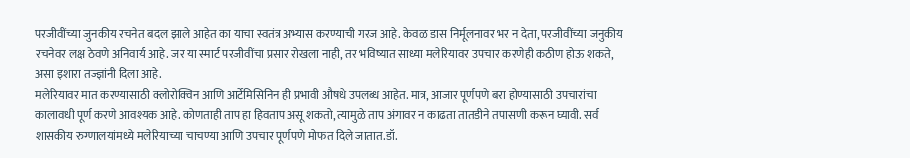परजीवींच्या जुनकीय रचनेत बदल झाले आहेत का याचा स्वतंत्र अभ्यास करण्याची गरज आहे. केवळ डास निर्मूलनावर भर न देता, परजीवींच्या जनुकीय रचनेवर लक्ष ठेवणे अनिवार्य आहे. जर या स्मार्ट परजीवींचा प्रसार रोखला नाही, तर भविष्यात साध्या मलेरियावर उपचार करणेही कठीण होऊ शकते, असा इशारा तज्ज्ञांनी दिला आहे.
मलेरियावर मात करण्यासाठी क्लोरोक्विन आणि आर्टेमिसिनिन ही प्रभावी औषधे उपलब्ध आहेत. मात्र, आजार पूर्णपणे बरा होण्यासाठी उपचारांचा कालावधी पूर्ण करणे आवश्यक आहे. कोणताही ताप हा हिवताप असू शकतो, त्यामुळे ताप अंगावर न काढता तातडीने तपासणी करून घ्यावी. सर्व शासकीय रुग्णालयांमध्ये मलेरियाच्या चाचण्या आणि उपचार पूर्णपणे मोफत दिले जातात.डॉ.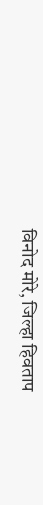विनोद मोरे, जिल्हा हिवताप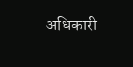अधिकारी